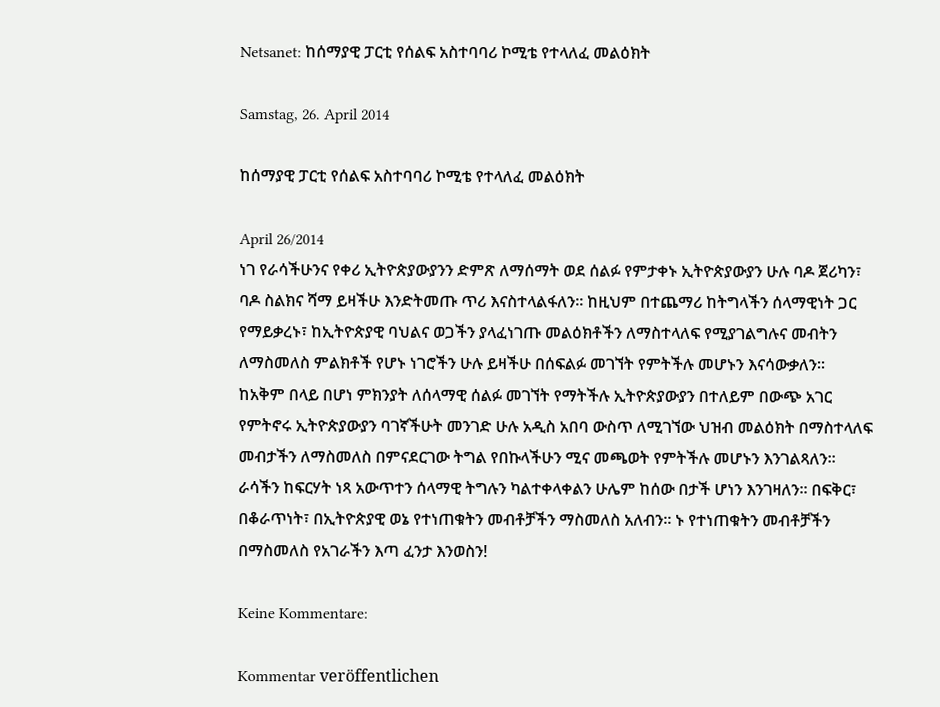Netsanet: ከሰማያዊ ፓርቲ የሰልፍ አስተባባሪ ኮሚቴ የተላለፈ መልዕክት

Samstag, 26. April 2014

ከሰማያዊ ፓርቲ የሰልፍ አስተባባሪ ኮሚቴ የተላለፈ መልዕክት

April 26/2014
ነገ የራሳችሁንና የቀሪ ኢትዮጵያውያንን ድምጽ ለማሰማት ወደ ሰልፉ የምታቀኑ ኢትዮጵያውያን ሁሉ ባዶ ጀሪካን፣ ባዶ ስልክና ሻማ ይዛችሁ እንድትመጡ ጥሪ እናስተላልፋለን፡፡ ከዚህም በተጨማሪ ከትግላችን ሰላማዊነት ጋር የማይቃረኑ፣ ከኢትዮጵያዊ ባህልና ወጋችን ያላፈነገጡ መልዕክቶችን ለማስተላለፍ የሚያገልግሉና መብትን ለማስመለስ ምልክቶች የሆኑ ነገሮችን ሁሉ ይዛችሁ በሰፍልፉ መገኘት የምትችሉ መሆኑን እናሳውቃለን፡፡ ከአቅም በላይ በሆነ ምክንያት ለሰላማዊ ሰልፉ መገኘት የማትችሉ ኢትዮጵያውያን በተለይም በውጭ አገር የምትኖሩ ኢትዮጵያውያን ባገኛችሁት መንገድ ሁሉ አዲስ አበባ ውስጥ ለሚገኘው ህዝብ መልዕክት በማስተላለፍ መብታችን ለማስመለስ በምናደርገው ትግል የበኩላችሁን ሚና መጫወት የምትችሉ መሆኑን እንገልጻለን፡፡ ራሳችን ከፍርሃት ነጻ አውጥተን ሰላማዊ ትግሉን ካልተቀላቀልን ሁሌም ከሰው በታች ሆነን እንገዛለን፡፡ በፍቅር፣ በቆራጥነት፣ በኢትዮጵያዊ ወኔ የተነጠቁትን መብቶቻችን ማስመለስ አለብን፡፡ ኑ የተነጠቁትን መብቶቻችን በማስመለስ የአገራችን እጣ ፈንታ እንወስን!

Keine Kommentare:

Kommentar veröffentlichen